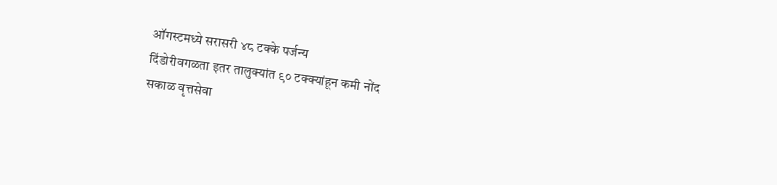ऑगस्टमध्ये सरासरी ४८ टक्के पर्जन्य
दिंडोरीवगळता इतर तालुक्यांत ९० टक्क्यांहून कमी नोंद
सकाळ वृत्तसेवा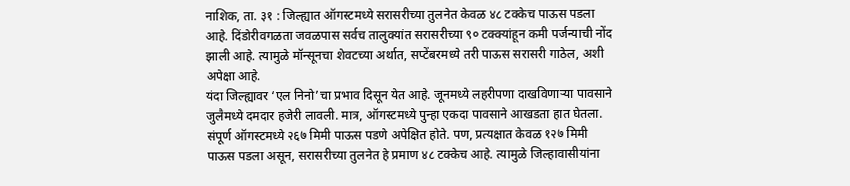नाशिक, ता. ३१ : जिल्ह्यात ऑगस्टमध्ये सरासरीच्या तुलनेत केवळ ४८ टक्केच पाऊस पडला आहे. दिंडोरीवगळता जवळपास सर्वच तालुक्यांत सरासरीच्या ९० टक्क्यांहून कमी पर्जन्याची नोंद झाली आहे. त्यामुळे मॉन्सूनचा शेवटच्या अर्थात, सप्टेंबरमध्ये तरी पाऊस सरासरी गाठेल, अशी अपेक्षा आहे.
यंदा जिल्ह्यावर ‘एल निनो’चा प्रभाव दिसून येत आहे. जूनमध्ये लहरीपणा दाखविणाऱ्या पावसाने जुलैमध्ये दमदार हजेरी लावली. मात्र, ऑगस्टमध्ये पुन्हा एकदा पावसाने आखडता हात घेतला. संपूर्ण ऑगस्टमध्ये २६७ मिमी पाऊस पडणे अपेक्षित होते. पण, प्रत्यक्षात केवळ १२७ मिमी पाऊस पडला असून, सरासरीच्या तुलनेत हे प्रमाण ४८ टक्केच आहे. त्यामुळे जिल्हावासीयांना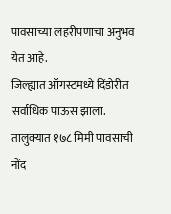पावसाच्या लहरीपणाचा अनुभव येत आहे.
जिल्ह्यात ऑगस्टमध्ये दिंडोरीत सर्वाधिक पाऊस झाला. तालुक्यात १७८ मिमी पावसाची नोंद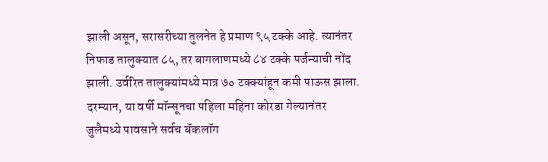झाली असून, सरासरीच्या तुलनेत हे प्रमाण ९५ टक्के आहे. त्यानंतर निफाड तालुक्यात ८५, तर बागलाणमध्ये ८४ टक्के पर्जन्याची नोंद झाली. उर्वरित तालुक्यांमध्ये मात्र ७० टक्क्यांहून कमी पाऊस झाला. दरम्यान, या वर्षी मॉन्सूनचा पहिला महिना कोरडा गेल्यानंतर जुलैमध्ये पावसाने सर्वच बॅकलॉग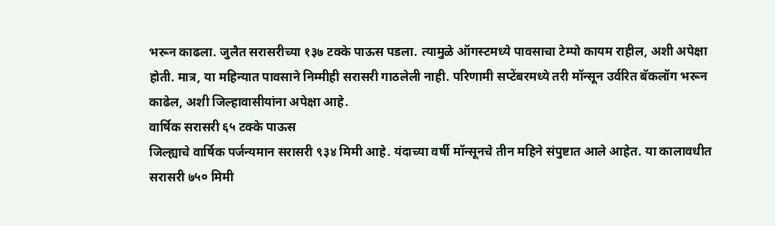भरून काढला. जुलैत सरासरीच्या १३७ टक्के पाऊस पडला. त्यामुळे ऑगस्टमध्ये पावसाचा टेम्पो कायम राहील, अशी अपेक्षा होती. मात्र, या महिन्यात पावसाने निम्मीही सरासरी गाठलेली नाही. परिणामी सप्टेंबरमध्ये तरी मॉन्सून उर्वरित बॅकलॉग भरून काढेल, अशी जिल्हावासीयांना अपेक्षा आहे.
वार्षिक सरासरी ६५ टक्के पाऊस
जिल्ह्याचे वार्षिक पर्जन्यमान सरासरी ९३४ मिमी आहे. यंदाच्या वर्षी मॉन्सूनचे तीन महिने संपुष्टात आले आहेत. या कालावधीत सरासरी ७५० मिमी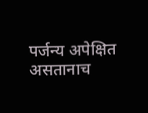पर्जन्य अपेक्षित असतानाच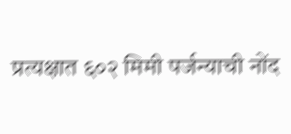प्रत्यक्षात ६०२ मिमी पर्जन्याची नोंद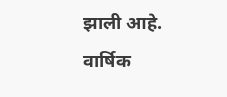झाली आहे. वार्षिक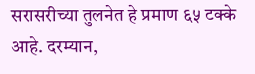सरासरीच्या तुलनेत हे प्रमाण ६५ टक्के आहे. दरम्यान,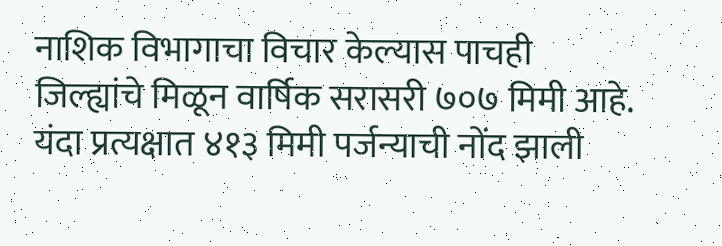नाशिक विभागाचा विचार केल्यास पाचही जिल्ह्यांचे मिळून वार्षिक सरासरी ७०७ मिमी आहे. यंदा प्रत्यक्षात ४१३ मिमी पर्जन्याची नोंद झाली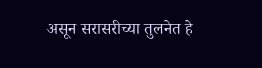असून सरासरीच्या तुलनेत हे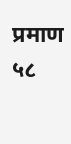प्रमाण ५८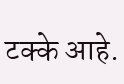टक्के आहे.